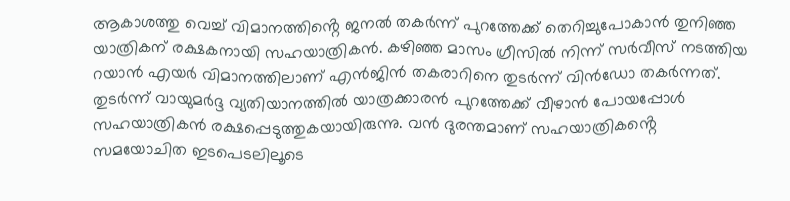ആകാശത്തു വെച്ച് വിമാനത്തിൻ്റെ ജനൽ തകർന്ന് പുറത്തേക്ക് തെറിച്ചുപോകാൻ തുനിഞ്ഞ യാത്രികന് രക്ഷകനായി സഹയാത്രികൻ. കഴിഞ്ഞ മാസം ഗ്രീസിൽ നിന്ന് സർവീസ് നടത്തിയ റയാൻ എയർ വിമാനത്തിലാണ് എൻജിൻ തകരാറിനെ തുടർന്ന് വിൻഡോ തകർന്നത്. തുടർന്ന് വായുമർദ്ദ വ്യതിയാനത്തിൽ യാത്രക്കാരൻ പുറത്തേക്ക് വീഴാൻ പോയപ്പോൾ സഹയാത്രികൻ രക്ഷപ്പെടുത്തുകയായിരുന്നു. വൻ ദുരന്തമാണ് സഹയാത്രികൻ്റെ സമയോചിത ഇടപെടലിലൂടെ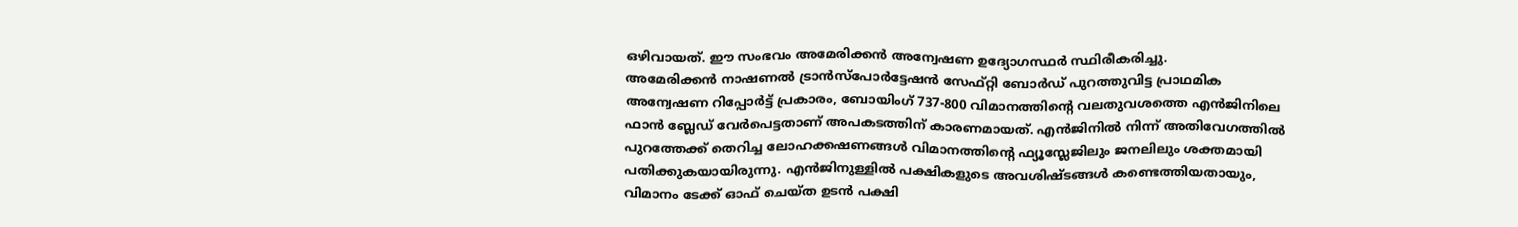ഒഴിവായത്. ഈ സംഭവം അമേരിക്കൻ അന്വേഷണ ഉദ്യോഗസ്ഥർ സ്ഥിരീകരിച്ചു.
അമേരിക്കൻ നാഷണൽ ട്രാൻസ്പോർട്ടേഷൻ സേഫ്റ്റി ബോർഡ് പുറത്തുവിട്ട പ്രാഥമിക അന്വേഷണ റിപ്പോർട്ട് പ്രകാരം, ബോയിംഗ് 737-800 വിമാനത്തിന്റെ വലതുവശത്തെ എൻജിനിലെ ഫാൻ ബ്ലേഡ് വേർപെട്ടതാണ് അപകടത്തിന് കാരണമായത്. എൻജിനിൽ നിന്ന് അതിവേഗത്തിൽ പുറത്തേക്ക് തെറിച്ച ലോഹക്കഷണങ്ങൾ വിമാനത്തിന്റെ ഫ്യൂസ്ലേജിലും ജനലിലും ശക്തമായി പതിക്കുകയായിരുന്നു. എൻജിനുള്ളിൽ പക്ഷികളുടെ അവശിഷ്ടങ്ങൾ കണ്ടെത്തിയതായും, വിമാനം ടേക്ക് ഓഫ് ചെയ്ത ഉടൻ പക്ഷി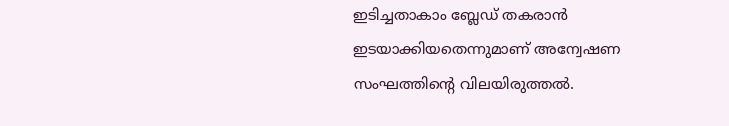ഇടിച്ചതാകാം ബ്ലേഡ് തകരാൻ ഇടയാക്കിയതെന്നുമാണ് അന്വേഷണ സംഘത്തിന്റെ വിലയിരുത്തൽ.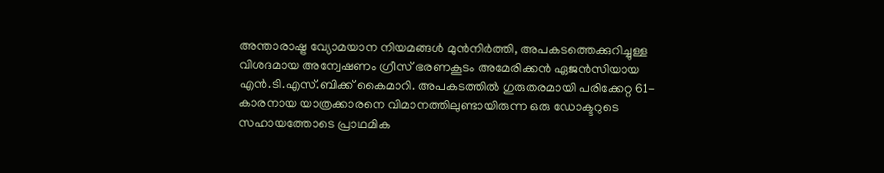അന്താരാഷ്ട്ര വ്യോമയാന നിയമങ്ങൾ മുൻനിർത്തി, അപകടത്തെക്കുറിച്ചുള്ള വിശദമായ അന്വേഷണം ഗ്രീസ് ഭരണകൂടം അമേരിക്കൻ ഏജൻസിയായ എൻ.ടി.എസ്.ബിക്ക് കൈമാറി. അപകടത്തിൽ ഗുരുതരമായി പരിക്കേറ്റ 61-കാരനായ യാത്രക്കാരനെ വിമാനത്തിലുണ്ടായിരുന്ന ഒരു ഡോക്ടറുടെ സഹായത്തോടെ പ്രാഥമിക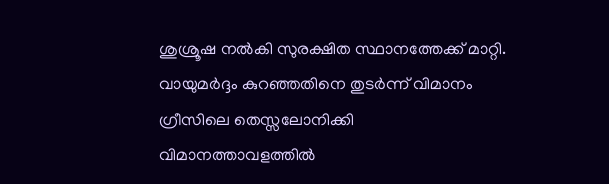ശുശ്രൂഷ നൽകി സുരക്ഷിത സ്ഥാനത്തേക്ക് മാറ്റി. വായുമർദ്ദം കുറഞ്ഞതിനെ തുടർന്ന് വിമാനം ഗ്രീസിലെ തെസ്സലോനിക്കി വിമാനത്താവളത്തിൽ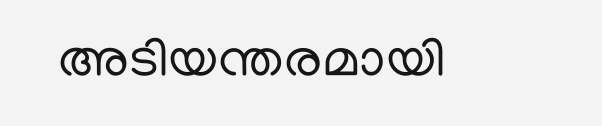അടിയന്തരമായി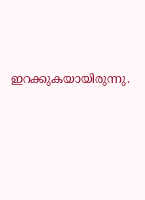ഇറക്കുകയായിരുന്നു.